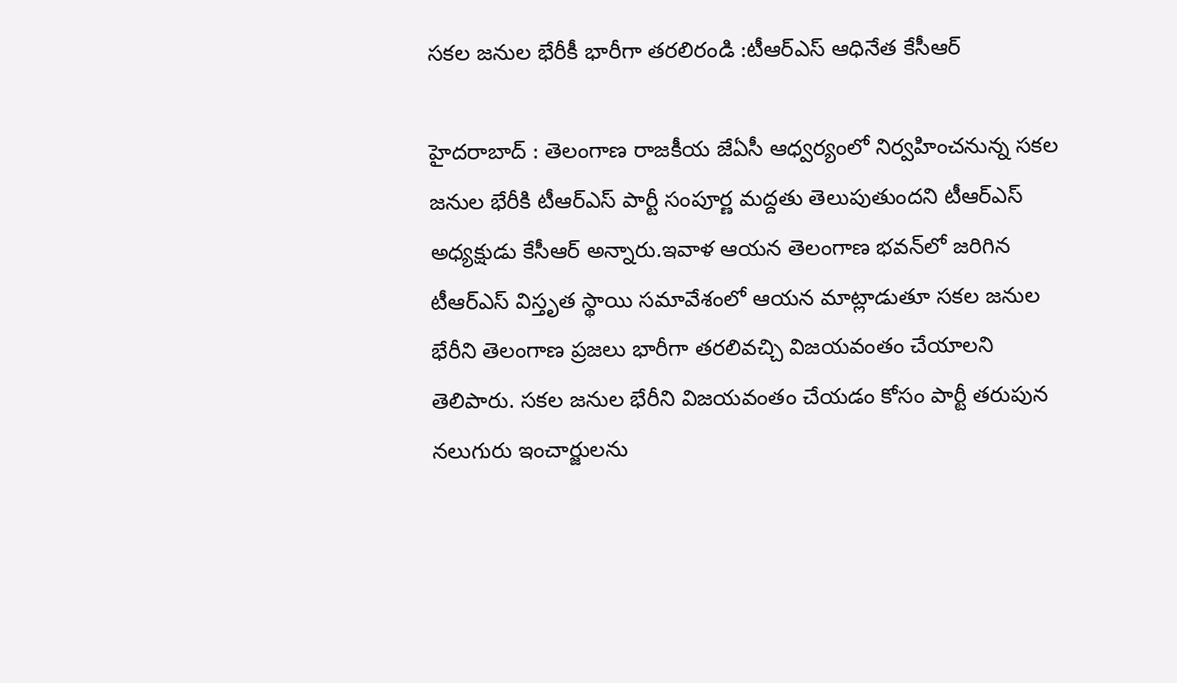సకల జనుల భేరీకీ భారీగా తరలిరండి :టీఆర్‌ఎస్‌ ఆధినేత కేసీఆర్‌

హైదరాబాద్‌ : తెలంగాణ రాజకీయ జేఏసీ ఆధ్వర్యంలో నిర్వహించనున్న సకల జనుల భేరీకి టీఆర్‌ఎస్‌ పార్టీ సంపూర్ణ మద్దతు తెలుపుతుందని టీఆర్‌ఎస్‌ అధ్యక్షుడు కేసీఆర్‌ అన్నారు.ఇవాళ ఆయన తెలంగాణ భవన్‌లో జరిగిన టీఆర్‌ఎస్‌ విస్తృత స్థాయి సమావేశంలో ఆయన మాట్లాడుతూ సకల జనుల భేరీని తెలంగాణ ప్రజలు భారీగా తరలివచ్చి విజయవంతం చేయాలని తెలిపారు. సకల జనుల భేరీని విజయవంతం చేయడం కోసం పార్టీ తరుపున నలుగురు ఇంచార్జులను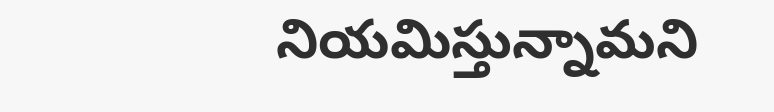నియమిస్తున్నామని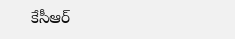కేసీఆర్‌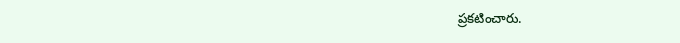ప్రకటించారు.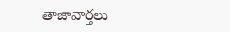తాజావార్తలు